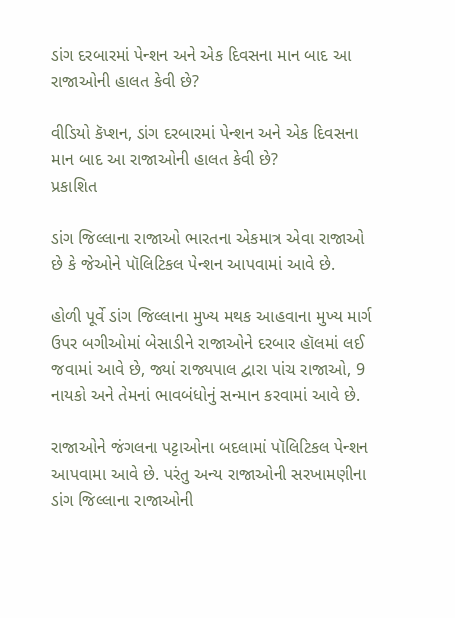ડાંગ દરબારમાં પેન્શન અને એક દિવસના માન બાદ આ રાજાઓની હાલત કેવી છે?

વીડિયો કૅપ્શન, ડાંગ દરબારમાં પેન્શન અને એક દિવસના માન બાદ આ રાજાઓની હાલત કેવી છે?
પ્રકાશિત

ડાંગ જિલ્લાના રાજાઓ ભારતના એકમાત્ર એવા રાજાઓ છે કે જેઓને પૉલિટિકલ પેન્શન આપવામાં આવે છે.

હોળી પૂર્વે ડાંગ જિલ્લાના મુખ્ય મથક આહવાના મુખ્ય માર્ગ ઉપર બગીઓમાં બેસાડીને રાજાઓને દરબાર હૉલમાં લઈ જવામાં આવે છે, જ્યાં રાજ્યપાલ દ્વારા પાંચ રાજાઓ, 9 નાયકો અને તેમનાં ભાવબંધોનું સન્માન કરવામાં આવે છે.

રાજાઓને જંગલના પટ્ટાઓના બદલામાં પૉલિટિકલ પેન્શન આપવામા આવે છે. પરંતુ અન્ય રાજાઓની સરખામણીના ડાંગ જિલ્લાના રાજાઓની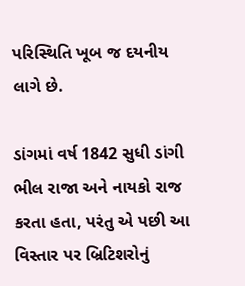પરિસ્થિતિ ખૂબ જ દયનીય લાગે છે.

ડાંગમાં વર્ષ 1842 સુધી ડાંગી ભીલ રાજા અને નાયકો રાજ કરતા હતા, પરંતુ એ પછી આ વિસ્તાર પર બ્રિટિશરોનું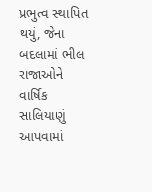પ્રભુત્વ સ્થાપિત થયું, જેના બદલામાં ભીલ રાજાઓને વાર્ષિક સાલિયાણું આપવામાં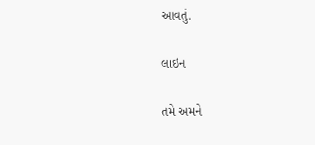આવતું.

લાઇન

તમે અમને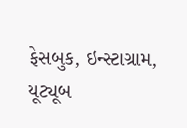ફેસબુક, ઇન્સ્ટાગ્રામ, યૂટ્યૂબ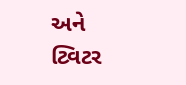અને ટ્વિટર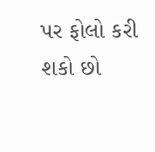પર ફોલો કરી શકો છો